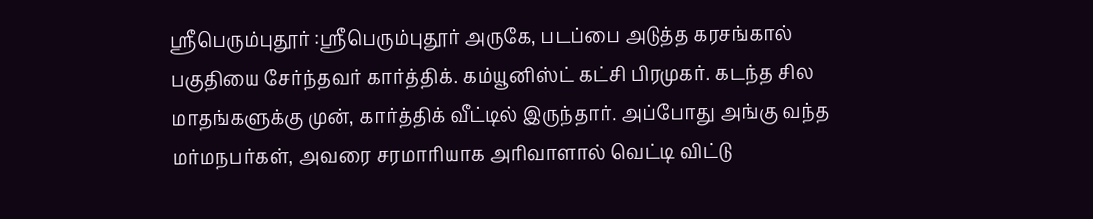ஸ்ரீபெரும்புதூர் :ஸ்ரீபெரும்புதூர் அருகே, படப்பை அடுத்த கரசங்கால் பகுதியை சேர்ந்தவர் கார்த்திக். கம்யூனிஸ்ட் கட்சி பிரமுகர். கடந்த சில மாதங்களுக்கு முன், கார்த்திக் வீட்டில் இருந்தார். அப்போது அங்கு வந்த மர்மநபர்கள், அவரை சரமாரியாக அரிவாளால் வெட்டி விட்டு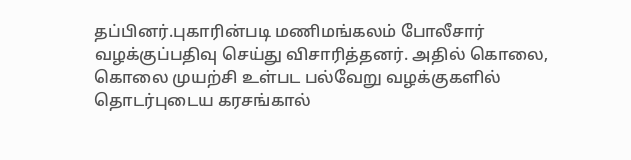தப்பினர்.புகாரின்படி மணிமங்கலம் போலீசார் வழக்குப்பதிவு செய்து விசாரித்தனர். அதில் கொலை, கொலை முயற்சி உள்பட பல்வேறு வழக்குகளில் தொடர்புடைய கரசங்கால்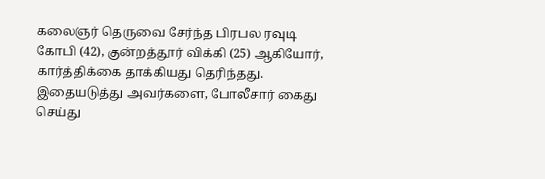கலைஞர் தெருவை சேர்ந்த பிரபல ரவுடி கோபி (42), குன்றத்தூர் விக்கி (25) ஆகியோர், கார்த்திக்கை தாக்கியது தெரிந்தது. இதையடுத்து அவர்களை, போலீசார் கைது செய்து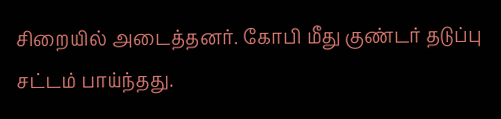சிறையில் அடைத்தனர். கோபி மீது குண்டர் தடுப்பு சட்டம் பாய்ந்தது.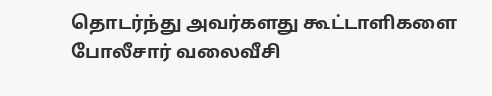தொடர்ந்து அவர்களது கூட்டாளிகளை போலீசார் வலைவீசி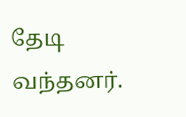தேடி வந்தனர்.